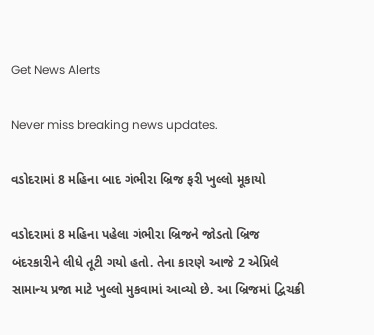Get News Alerts

Never miss breaking news updates.

વડોદરામાં 8 મહિના બાદ ગંભીરા બ્રિજ ફરી ખુલ્લો મૂકાયો

વડોદરામાં 8 મહિના પહેલા ગંભીરા બ્રિજને જોડતો બ્રિજ બંદરકારીને લીધે તૂટી ગયો હતો. તેના કારણે આજે 2 એપ્રિલે સામાન્ય પ્રજા માટે ખુલ્લો મુકવામાં આવ્યો છે. આ બ્રિજમાં દ્વિચક્રી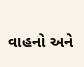વાહનો અને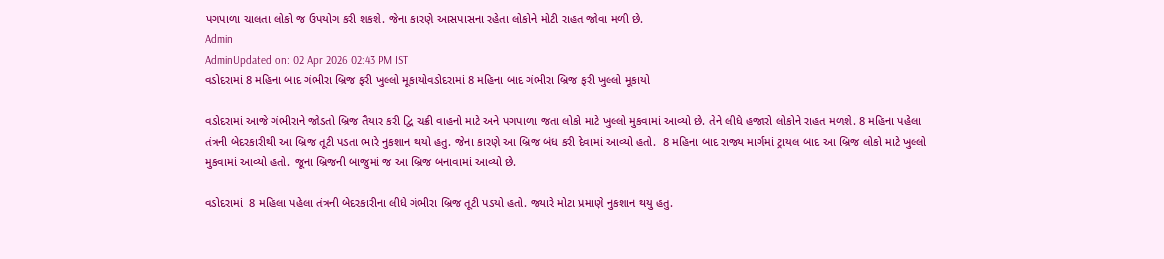પગપાળા ચાલતા લોકો જ ઉપયોગ કરી શકશે. જેના કારણે આસપાસના રહેતા લોકોને મોટી રાહત જોવા મળી છે.
Admin
AdminUpdated on: 02 Apr 2026 02:43 PM IST
વડોદરામાં 8 મહિના બાદ ગંભીરા બ્રિજ ફરી ખુલ્લો મૂકાયોવડોદરામાં 8 મહિના બાદ ગંભીરા બ્રિજ ફરી ખુલ્લો મૂકાયો

વડોદરામાં આજે ગંભીરાને જોડતો બ્રિજ તૈયાર કરી દ્વિ ચક્રી વાહનો માટે અને પગપાળા જતા લોકો માટે ખુલ્લો મુકવામાં આવ્યો છે. તેને લીધે હજારો લોકોને રાહત મળશે. 8 મહિના પહેલા તંત્રની બેદરકારીથી આ બ્રિજ તૂટી પડતા ભારે નુકશાન થયો હતુ. જેના કારણે આ બ્રિજ બંધ કરી દેવામાં આવ્યો હતો.  8 મહિના બાદ રાજ્ય માર્ગમાં ટ્રાયલ બાદ આ બ્રિજ લોકો માટે ખુલ્લો મુકવામાં આવ્યો હતો. જૂના બ્રિજની બાજુમાં જ આ બ્રિજ બનાવામાં આવ્યો છે.

વડોદરામાં  8 મહિલા પહેલા તંત્રની બેદરકારીના લીધે ગંભીરા બ્રિજ તૂટી પડયો હતો. જ્યારે મોટા પ્રમાણે નુકશાન થયુ હતુ.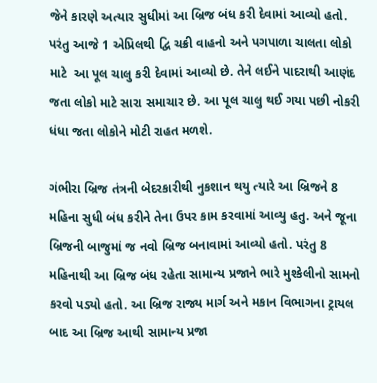જેને કારણે અત્યાર સુધીમાં આ બ્રિજ બંધ કરી દેવામાં આવ્યો હતો. પરંતુ આજે 1 એપ્રિલથી દ્વિ ચક્રી વાહનો અને પગપાળા ચાલતા લોકો માટે  આ પૂલ ચાલુ કરી દેવામાં આવ્યો છે. તેને લઈને પાદરાથી આણંદ જતા લોકો માટે સારા સમાચાર છે. આ પૂલ ચાલુ થઈ ગયા પછી નોકરી ધંધા જતા લોકોને મોટી રાહત મળશે.

ગંભીરા બ્રિજ તંત્રની બેદરકારીથી નુકશાન થયુ ત્યારે આ બ્રિજને 8 મહિના સુધી બંધ કરીને તેના ઉપર કામ કરવામાં આવ્યુ હતુ. અને જૂના બ્રિજની બાજુમાં જ નવો બ્રિજ બનાવામાં આવ્યો હતો. પરંતુ 8 મહિનાથી આ બ્રિજ બંધ રહેતા સામાન્ય પ્રજાને ભારે મુશ્કેલીનો સામનો કરવો પડ્યો હતો. આ બ્રિજ રાજ્ય માર્ગ અને મકાન વિભાગના ટ્રાયલ બાદ આ બ્રિજ આથી સામાન્ય પ્રજા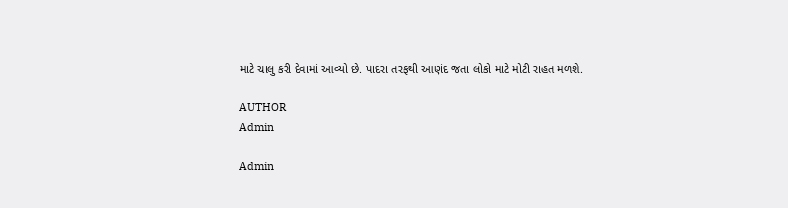માટે ચાલુ કરી દેવામાં આવ્યો છે. પાદરા તરફથી આણંદ જતા લોકો માટે મોટી રાહત મળશે.

AUTHOR
Admin

Admin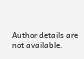Author details are not available.